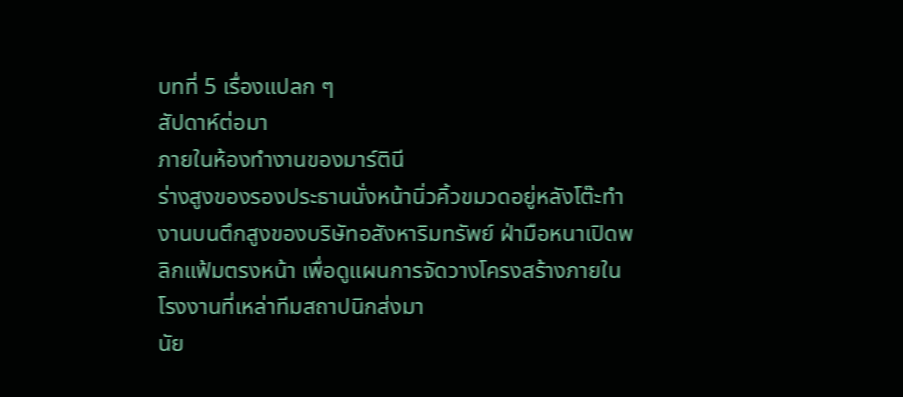บทที่ 5 เรื่องแปลก ๆ
สัปดาห์ต่อมา
ภายในห้องทำงานของมาร์ตินี
ร่างสูงของรองประธานนั่งหน้านิ่วคิ้วขมวดอยู่หลังโต๊ะทำงานบนตึกสูงของบริษัทอสังหาริมทรัพย์ ฝ่ามือหนาเปิดพลิกแฟ้มตรงหน้า เพื่อดูแผนการจัดวางโครงสร้างภายในโรงงานที่เหล่าทีมสถาปนิกส่งมา
นัย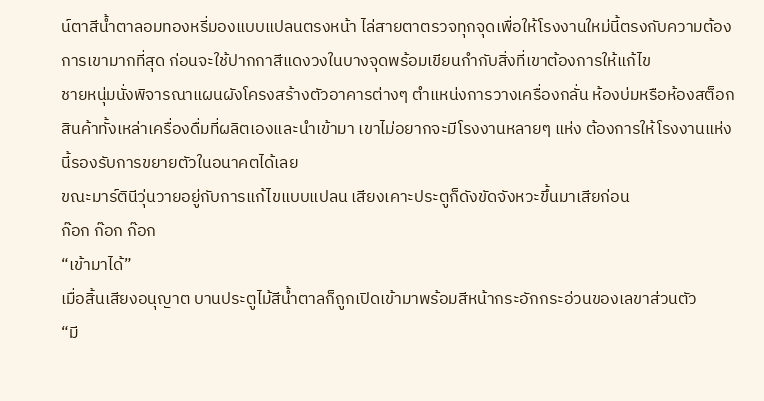น์ตาสีน้ำตาลอมทองหรี่มองแบบแปลนตรงหน้า ไล่สายตาตรวจทุกจุดเพื่อให้โรงงานใหม่นี้ตรงกับความต้องการเขามากที่สุด ก่อนจะใช้ปากกาสีแดงวงในบางจุดพร้อมเขียนกำกับสิ่งที่เขาต้องการให้แก้ไข
ชายหนุ่มนั่งพิจารณาแผนผังโครงสร้างตัวอาคารต่างๆ ตำแหน่งการวางเครื่องกลั่น ห้องบ่มหรือห้องสต็อกสินค้าทั้งเหล่าเครื่องดื่มที่ผลิตเองและนำเข้ามา เขาไม่อยากจะมีโรงงานหลายๆ แห่ง ต้องการให้โรงงานแห่งนี้รองรับการขยายตัวในอนาคตได้เลย
ขณะมาร์ตินีวุ่นวายอยู่กับการแก้ไขแบบแปลน เสียงเคาะประตูก็ดังขัดจังหวะขึ้นมาเสียก่อน
ก๊อก ก๊อก ก๊อก
“เข้ามาได้”
เมื่อสิ้นเสียงอนุญาต บานประตูไม้สีน้ำตาลก็ถูกเปิดเข้ามาพร้อมสีหน้ากระอักกระอ่วนของเลขาส่วนตัว
“มี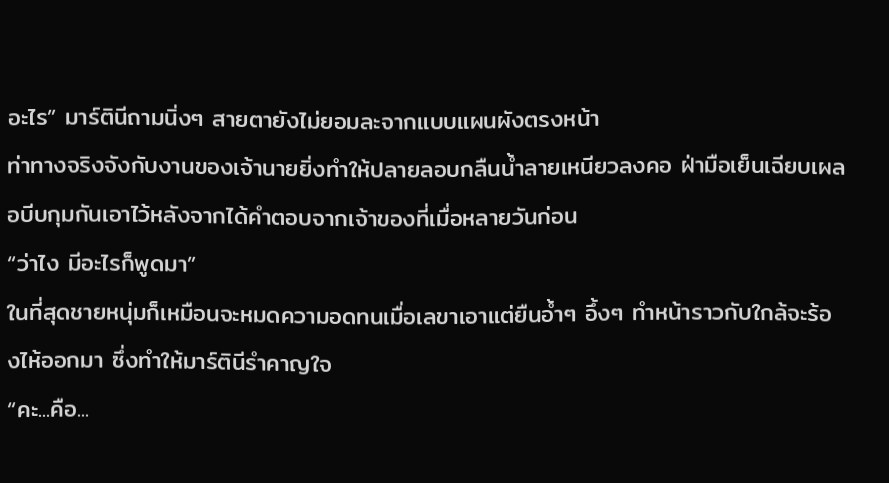อะไร” มาร์ตินีถามนิ่งๆ สายตายังไม่ยอมละจากแบบแผนผังตรงหน้า
ท่าทางจริงจังกับงานของเจ้านายยิ่งทำให้ปลายลอบกลืนน้ำลายเหนียวลงคอ ฝ่ามือเย็นเฉียบเผลอบีบกุมกันเอาไว้หลังจากได้คำตอบจากเจ้าของที่เมื่อหลายวันก่อน
“ว่าไง มีอะไรก็พูดมา”
ในที่สุดชายหนุ่มก็เหมือนจะหมดความอดทนเมื่อเลขาเอาแต่ยืนอ้ำๆ อึ้งๆ ทำหน้าราวกับใกล้จะร้องไห้ออกมา ซึ่งทำให้มาร์ตินีรำคาญใจ
“คะ...คือ...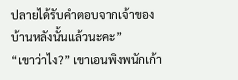ปลายได้รับคำตอบจากเจ้าของบ้านหลังนั้นแล้วนะคะ”
“เขาว่าไง?” เขาเอนพิงพนักเก้า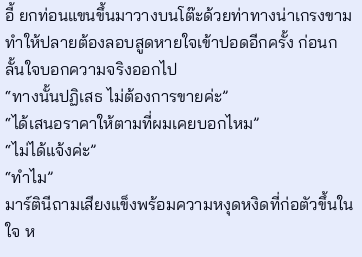อี้ ยกท่อนแขนขึ้นมาวางบนโต๊ะด้วยท่าทางน่าเกรงขาม ทำให้ปลายต้องลอบสูดหายใจเข้าปอดอีกครั้ง ก่อนกลั้นใจบอกความจริงออกไป
“ทางนั้นปฏิเสธ ไม่ต้องการขายค่ะ”
“ได้เสนอราคาให้ตามที่ผมเคยบอกไหม”
“ไม่ได้แจ้งค่ะ”
“ทำไม”
มาร์ตินีถามเสียงแข็งพร้อมความหงุดหงิดที่ก่อตัวขึ้นในใจ ห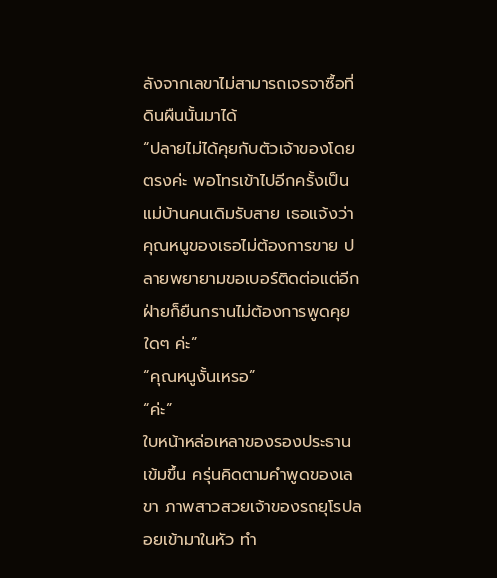ลังจากเลขาไม่สามารถเจรจาซื้อที่ดินผืนนั้นมาได้
“ปลายไม่ได้คุยกับตัวเจ้าของโดยตรงค่ะ พอโทรเข้าไปอีกครั้งเป็นแม่บ้านคนเดิมรับสาย เธอแจ้งว่าคุณหนูของเธอไม่ต้องการขาย ปลายพยายามขอเบอร์ติดต่อแต่อีกฝ่ายก็ยืนกรานไม่ต้องการพูดคุยใดๆ ค่ะ”
“คุณหนูงั้นเหรอ”
“ค่ะ”
ใบหน้าหล่อเหลาของรองประธานเข้มขึ้น ครุ่นคิดตามคำพูดของเลขา ภาพสาวสวยเจ้าของรถยุโรปลอยเข้ามาในหัว ทำ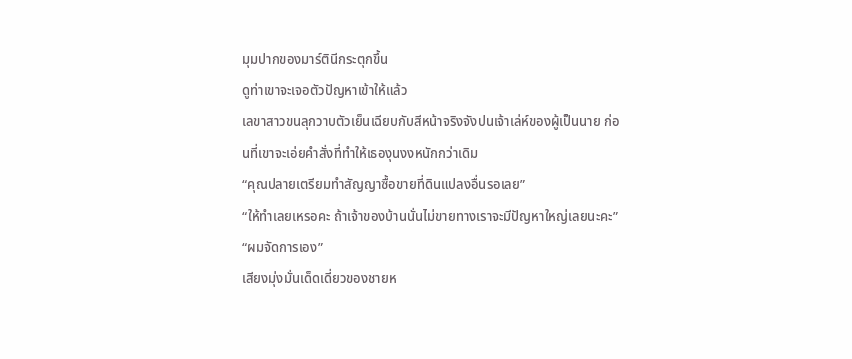มุมปากของมาร์ตินีกระตุกขึ้น
ดูท่าเขาจะเจอตัวปัญหาเข้าให้แล้ว
เลขาสาวขนลุกวาบตัวเย็นเฉียบกับสีหน้าจริงจังปนเจ้าเล่ห์ของผู้เป็นนาย ก่อนที่เขาจะเอ่ยคำสั่งที่ทำให้เธองุนงงหนักกว่าเดิม
“คุณปลายเตรียมทำสัญญาซื้อขายที่ดินแปลงอื่นรอเลย”
“ให้ทำเลยเหรอคะ ถ้าเจ้าของบ้านนั่นไม่ขายทางเราจะมีปัญหาใหญ่เลยนะคะ”
“ผมจัดการเอง”
เสียงมุ่งมั่นเด็ดเดี่ยวของชายห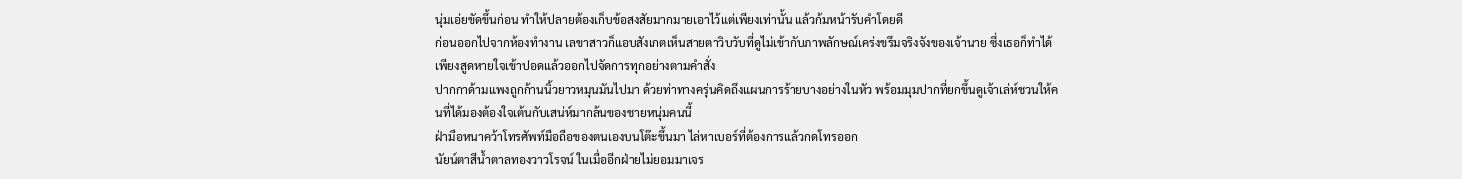นุ่มเอ่ยขัดขึ้นก่อน ทำให้ปลายต้องเก็บข้อสงสัยมากมายเอาไว้แต่เพียงเท่านั้น แล้วก้มหน้ารับคำโดยดี
ก่อนออกไปจากห้องทำงาน เลขาสาวก็แอบสังเกตเห็นสายตาวิบวับที่ดูไม่เข้ากับภาพลักษณ์เคร่งขรึมจริงจังของเจ้านาย ซึ่งเธอก็ทำได้เพียงสูดหายใจเข้าปอดแล้วออกไปจัดการทุกอย่างตามคำสั่ง
ปากกาด้ามแพงถูกก้านนิ้วยาวหมุนมันไปมา ด้วยท่าทางครุ่นคิดถึงแผนการร้ายบางอย่างในหัว พร้อมมุมปากที่ยกขึ้นดูเจ้าเล่ห์ชวนให้คนที่ได้มองต้องใจเต้นกับเสน่ห์มากล้นของชายหนุ่มคนนี้
ฝ่ามือหนาคว้าโทรศัพท์มือถือของตนเองบนโต๊ะขึ้นมา ไล่หาเบอร์ที่ต้องการแล้วกดโทรออก
นัยน์ตาสีน้ำตาลทองวาวโรจน์ ในเมื่ออีกฝ่ายไม่ยอมมาเจร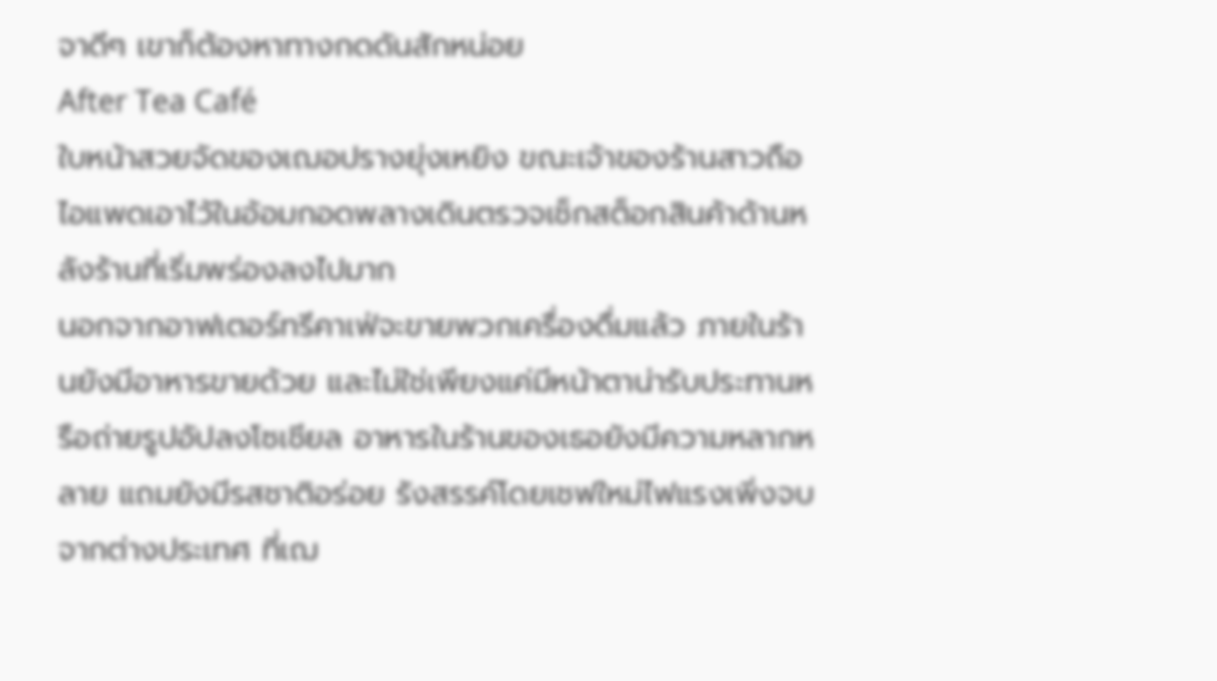จาดีๆ เขาก็ต้องหาทางกดดันสักหน่อย
After Tea Café
ใบหน้าสวยจัดของเฌอปรางยุ่งเหยิง ขณะเจ้าของร้านสาวถือไอแพดเอาไว้ในอ้อมกอดพลางเดินตรวจเช็กสต็อกสินค้าด้านหลังร้านที่เริ่มพร่องลงไปมาก
นอกจากอาฟเตอร์ทรีคาเฟ่จะขายพวกเครื่องดื่มแล้ว ภายในร้านยังมีอาหารขายด้วย และไม่ใช่เพียงแค่มีหน้าตาน่ารับประทานหรือถ่ายรูปอัปลงโซเชียล อาหารในร้านของเธอยังมีความหลากหลาย แถมยังมีรสชาติอร่อย รังสรรค์โดยเชฟใหม่ไฟแรงเพิ่งจบจากต่างประเทศ ที่เฌ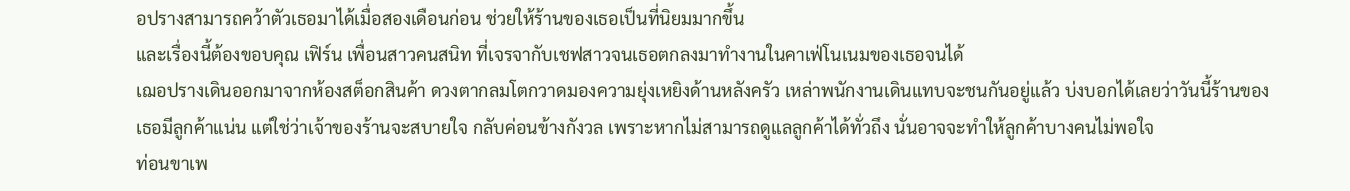อปรางสามารถคว้าตัวเธอมาได้เมื่อสองเดือนก่อน ช่วยให้ร้านของเธอเป็นที่นิยมมากขึ้น
และเรื่องนี้ต้องขอบคุณ เฟิร์น เพื่อนสาวคนสนิท ที่เจรจากับเชฟสาวจนเธอตกลงมาทำงานในคาเฟ่โนเนมของเธอจนได้
เฌอปรางเดินออกมาจากห้องสต็อกสินค้า ดวงตากลมโตกวาดมองความยุ่งเหยิงด้านหลังครัว เหล่าพนักงานเดินแทบจะชนกันอยู่แล้ว บ่งบอกได้เลยว่าวันนี้ร้านของเธอมีลูกค้าแน่น แต่ใช่ว่าเจ้าของร้านจะสบายใจ กลับค่อนข้างกังวล เพราะหากไม่สามารถดูแลลูกค้าได้ทั่วถึง นั่นอาจจะทำให้ลูกค้าบางคนไม่พอใจ
ท่อนขาเพ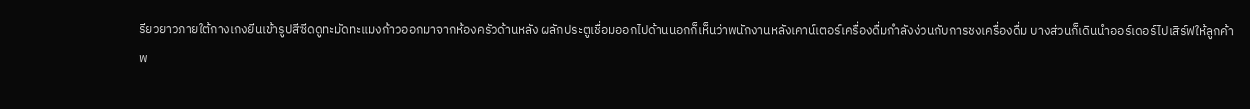รียวยาวภายใต้กางเกงยีนเข้ารูปสีซีดดูทะมัดทะแมงก้าวออกมาจากห้องครัวด้านหลัง ผลักประตูเชื่อมออกไปด้านนอกก็เห็นว่าพนักงานหลังเคาน์เตอร์เครื่องดื่มกำลังง่วนกับการชงเครื่องดื่ม บางส่วนก็เดินนำออร์เดอร์ไปเสิร์ฟให้ลูกค้า
พ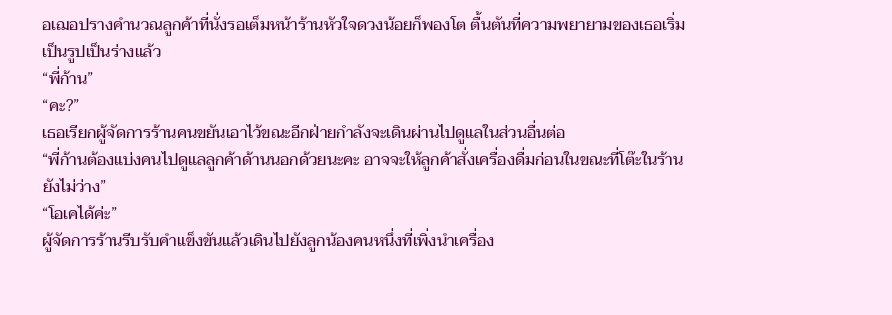อเฌอปรางคำนวณลูกค้าที่นั่งรอเต็มหน้าร้านหัวใจดวงน้อยก็พองโต ตื้นตันที่ความพยายามของเธอเริ่มเป็นรูปเป็นร่างแล้ว
“พี่ก้าน”
“คะ?”
เธอเรียกผู้จัดการร้านคนขยันเอาไว้ขณะอีกฝ่ายกำลังจะเดินผ่านไปดูแลในส่วนอื่นต่อ
“พี่ก้านต้องแบ่งคนไปดูแลลูกค้าด้านนอกด้วยนะคะ อาจจะให้ลูกค้าสั่งเครื่องดื่มก่อนในขณะที่โต๊ะในร้านยังไม่ว่าง”
“โอเคได้ค่ะ”
ผู้จัดการร้านรีบรับคำแข็งขันแล้วเดินไปยังลูกน้องคนหนึ่งที่เพิ่งนำเครื่อง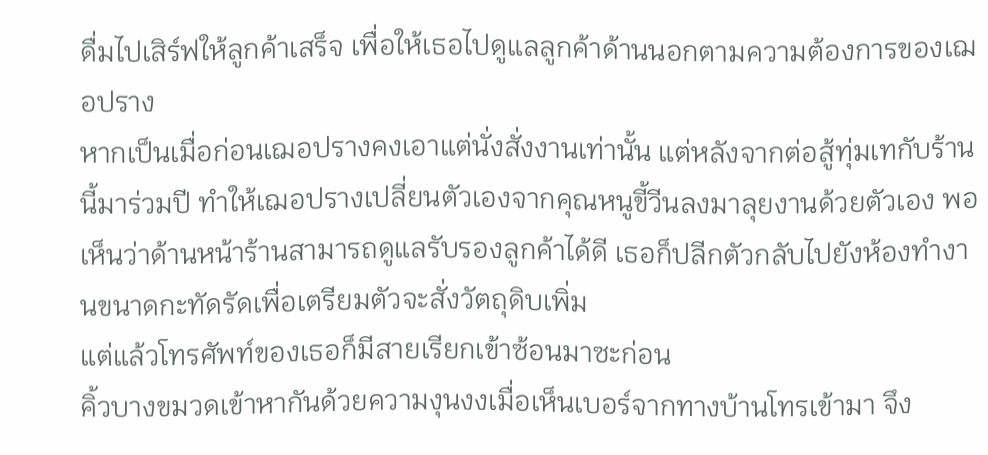ดื่มไปเสิร์ฟให้ลูกค้าเสร็จ เพื่อให้เธอไปดูแลลูกค้าด้านนอกตามความต้องการของเฌอปราง
หากเป็นเมื่อก่อนเฌอปรางคงเอาแต่นั่งสั่งงานเท่านั้น แต่หลังจากต่อสู้ทุ่มเทกับร้านนี้มาร่วมปี ทำให้เฌอปรางเปลี่ยนตัวเองจากคุณหนูขี้วีนลงมาลุยงานด้วยตัวเอง พอเห็นว่าด้านหน้าร้านสามารถดูแลรับรองลูกค้าได้ดี เธอก็ปลีกตัวกลับไปยังห้องทำงานขนาดกะทัดรัดเพื่อเตรียมตัวจะสั่งวัตถุดิบเพิ่ม
แต่แล้วโทรศัพท์ของเธอก็มีสายเรียกเข้าซ้อนมาซะก่อน
คิ้วบางขมวดเข้าหากันด้วยความงุนงงเมื่อเห็นเบอร์จากทางบ้านโทรเข้ามา จึง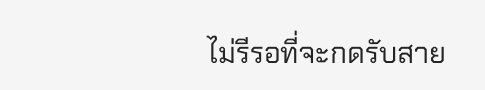ไม่รีรอที่จะกดรับสาย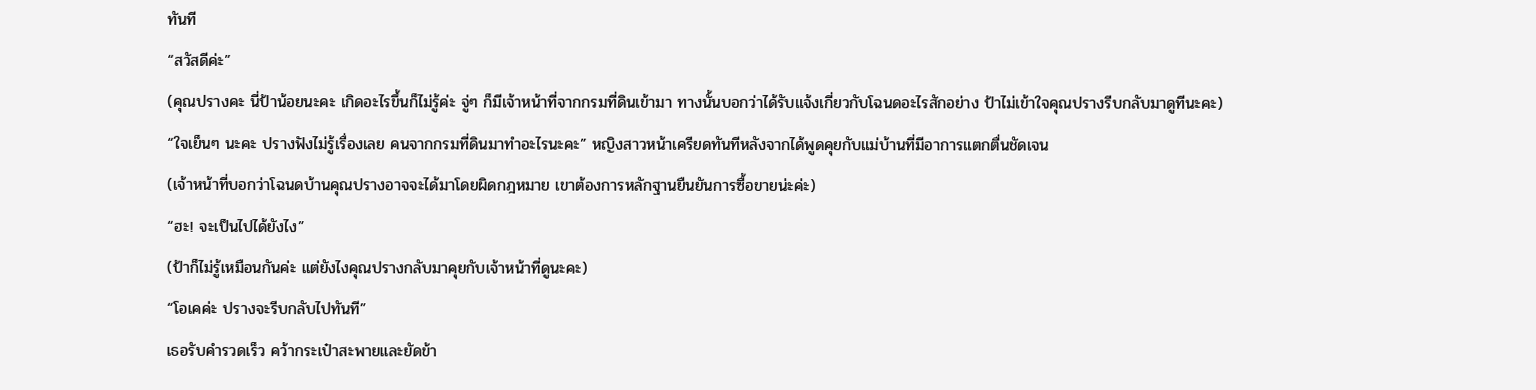ทันที
“สวัสดีค่ะ”
(คุณปรางคะ นี่ป้าน้อยนะคะ เกิดอะไรขึ้นก็ไม่รู้ค่ะ จู่ๆ ก็มีเจ้าหน้าที่จากกรมที่ดินเข้ามา ทางนั้นบอกว่าได้รับแจ้งเกี่ยวกับโฉนดอะไรสักอย่าง ป้าไม่เข้าใจคุณปรางรีบกลับมาดูทีนะคะ)
“ใจเย็นๆ นะคะ ปรางฟังไม่รู้เรื่องเลย คนจากกรมที่ดินมาทำอะไรนะคะ” หญิงสาวหน้าเครียดทันทีหลังจากได้พูดคุยกับแม่บ้านที่มีอาการแตกตื่นชัดเจน
(เจ้าหน้าที่บอกว่าโฉนดบ้านคุณปรางอาจจะได้มาโดยผิดกฎหมาย เขาต้องการหลักฐานยืนยันการซื้อขายน่ะค่ะ)
“ฮะ! จะเป็นไปได้ยังไง”
(ป้าก็ไม่รู้เหมือนกันค่ะ แต่ยังไงคุณปรางกลับมาคุยกับเจ้าหน้าที่ดูนะคะ)
“โอเคค่ะ ปรางจะรีบกลับไปทันที”
เธอรับคำรวดเร็ว คว้ากระเป๋าสะพายและยัดข้า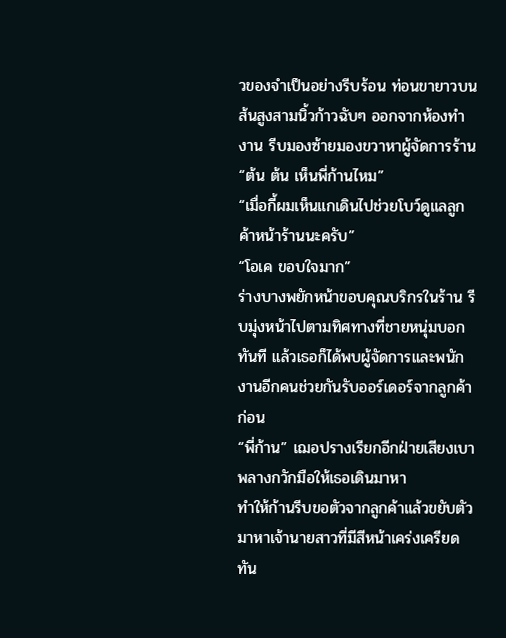วของจำเป็นอย่างรีบร้อน ท่อนขายาวบนส้นสูงสามนิ้วก้าวฉับๆ ออกจากห้องทำงาน รีบมองซ้ายมองขวาหาผู้จัดการร้าน
“ต้น ต้น เห็นพี่ก้านไหม”
“เมื่อกี้ผมเห็นแกเดินไปช่วยโบว์ดูแลลูกค้าหน้าร้านนะครับ”
“โอเค ขอบใจมาก”
ร่างบางพยักหน้าขอบคุณบริกรในร้าน รีบมุ่งหน้าไปตามทิศทางที่ชายหนุ่มบอกทันที แล้วเธอก็ได้พบผู้จัดการและพนักงานอีกคนช่วยกันรับออร์เดอร์จากลูกค้าก่อน
“พี่ก้าน” เฌอปรางเรียกอีกฝ่ายเสียงเบา พลางกวักมือให้เธอเดินมาหา
ทำให้ก้านรีบขอตัวจากลูกค้าแล้วขยับตัวมาหาเจ้านายสาวที่มีสีหน้าเคร่งเครียดทัน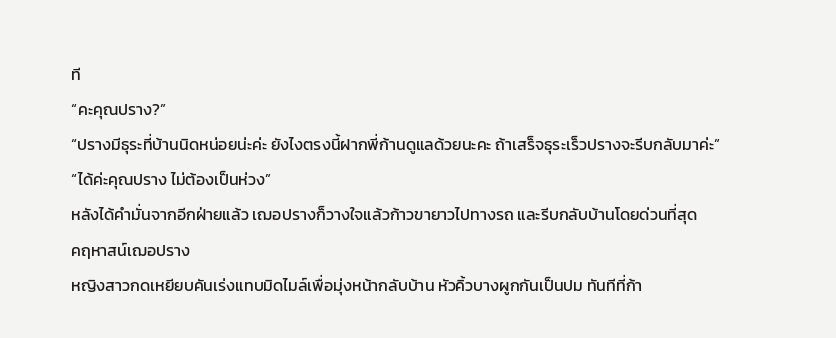ที
“คะคุณปราง?”
“ปรางมีธุระที่บ้านนิดหน่อยน่ะค่ะ ยังไงตรงนี้ฝากพี่ก้านดูแลด้วยนะคะ ถ้าเสร็จธุระเร็วปรางจะรีบกลับมาค่ะ”
“ได้ค่ะคุณปราง ไม่ต้องเป็นห่วง”
หลังได้คำมั่นจากอีกฝ่ายแล้ว เฌอปรางก็วางใจแล้วก้าวขายาวไปทางรถ และรีบกลับบ้านโดยด่วนที่สุด
คฤหาสน์เฌอปราง
หญิงสาวกดเหยียบคันเร่งแทบมิดไมล์เพื่อมุ่งหน้ากลับบ้าน หัวคิ้วบางผูกกันเป็นปม ทันทีที่ก้า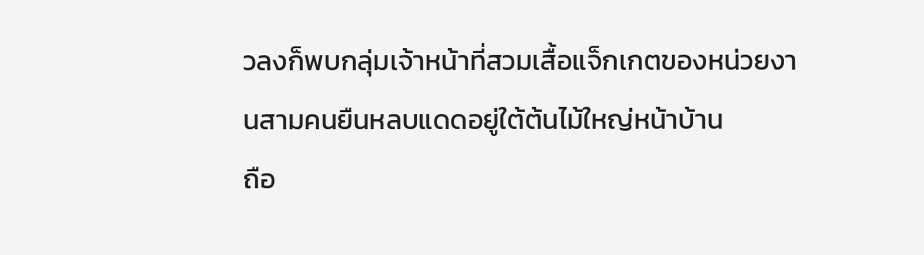วลงก็พบกลุ่มเจ้าหน้าที่สวมเสื้อแจ็กเกตของหน่วยงานสามคนยืนหลบแดดอยู่ใต้ต้นไม้ใหญ่หน้าบ้าน
ถือ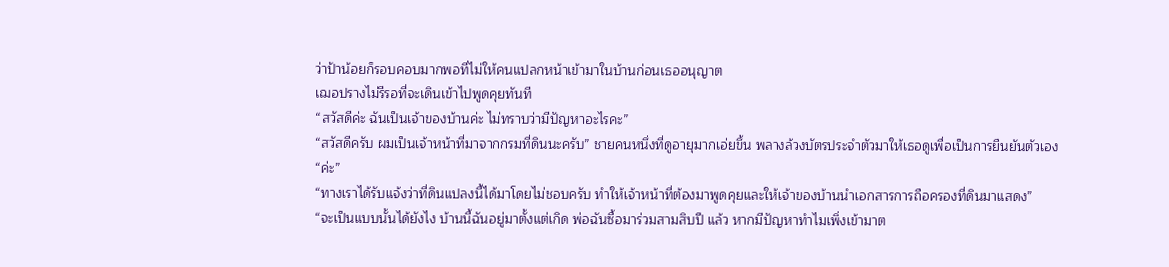ว่าป้าน้อยก็รอบคอบมากพอที่ไม่ให้คนแปลกหน้าเข้ามาในบ้านก่อนเธออนุญาต
เฌอปรางไม่รีรอที่จะเดินเข้าไปพูดคุยทันที
“สวัสดีค่ะ ฉันเป็นเจ้าของบ้านค่ะ ไม่ทราบว่ามีปัญหาอะไรคะ”
“สวัสดีครับ ผมเป็นเจ้าหน้าที่มาจากกรมที่ดินนะครับ” ชายคนหนึ่งที่ดูอายุมากเอ่ยขึ้น พลางล้วงบัตรประจำตัวมาให้เธอดูเพื่อเป็นการยืนยันตัวเอง
“ค่ะ”
“ทางเราได้รับแจ้งว่าที่ดินแปลงนี้ได้มาโดยไม่ชอบครับ ทำให้เจ้าหน้าที่ต้องมาพูดคุยและให้เจ้าของบ้านนำเอกสารการถือครองที่ดินมาแสดง”
“จะเป็นแบบนั้นได้ยังไง บ้านนี้ฉันอยู่มาตั้งแต่เกิด พ่อฉันซื้อมาร่วมสามสิบปี แล้ว หากมีปัญหาทำไมเพิ่งเข้ามาต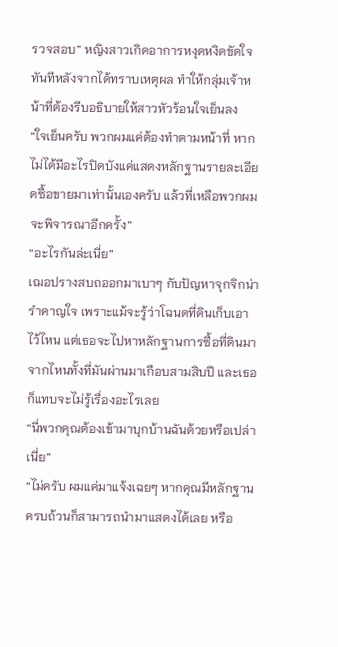รวจสอบ” หญิงสาวเกิดอาการหงุดหงิดขัดใจทันทีหลังจากได้ทราบเหตุผล ทำให้กลุ่มเจ้าหน้าที่ต้องรีบอธิบายให้สาวหัวร้อนใจเย็นลง
“ใจเย็นครับ พวกผมแค่ต้องทำตามหน้าที่ หากไม่ได้มีอะไรปิดบังแค่แสดงหลักฐานรายละเอียดซื้อขายมาเท่านั้นเองครับ แล้วที่เหลือพวกผมจะพิจารณาอีกครั้ง”
“อะไรกันล่ะเนี่ย”
เฌอปรางสบถออกมาเบาๆ กับปัญหาจุกจิกน่ารำคาญใจ เพราะแม้จะรู้ว่าโฉนดที่ดินเก็บเอาไว้ไหน แต่เธอจะไปหาหลักฐานการซื้อที่ดินมาจากไหนทั้งที่มันผ่านมาเกือบสามสิบปี และเธอก็แทบจะไม่รู้เรื่องอะไรเลย
“นี่พวกคุณต้องเข้ามาบุกบ้านฉันด้วยหรือเปล่าเนี่ย”
“ไม่ครับ ผมแค่มาแจ้งเฉยๆ หากคุณมีหลักฐานครบถ้วนก็สามารถนำมาแสดงได้เลย หรือ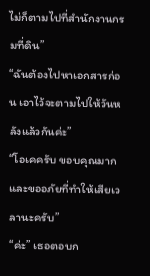ไม่ก็ตามไปที่สำนักงานกรมที่ดิน”
“ฉันต้องไปหาเอกสารก่อน เอาไว้จะตามไปให้วันหลังแล้วกันค่ะ”
“โอเคครับ ขอบคุณมากและขออภัยที่ทำให้เสียเวลานะครับ”
“ค่ะ” เธอตอบก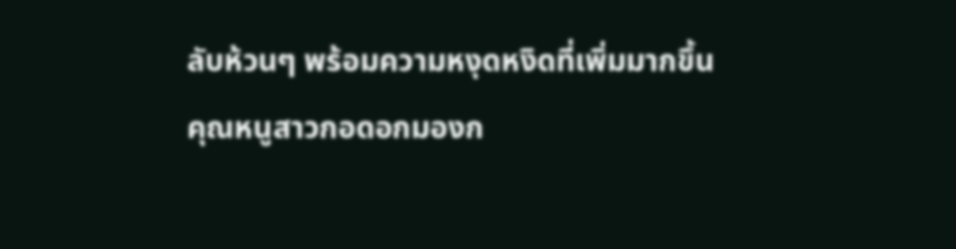ลับห้วนๆ พร้อมความหงุดหงิดที่เพิ่มมากขึ้น
คุณหนูสาวกอดอกมองก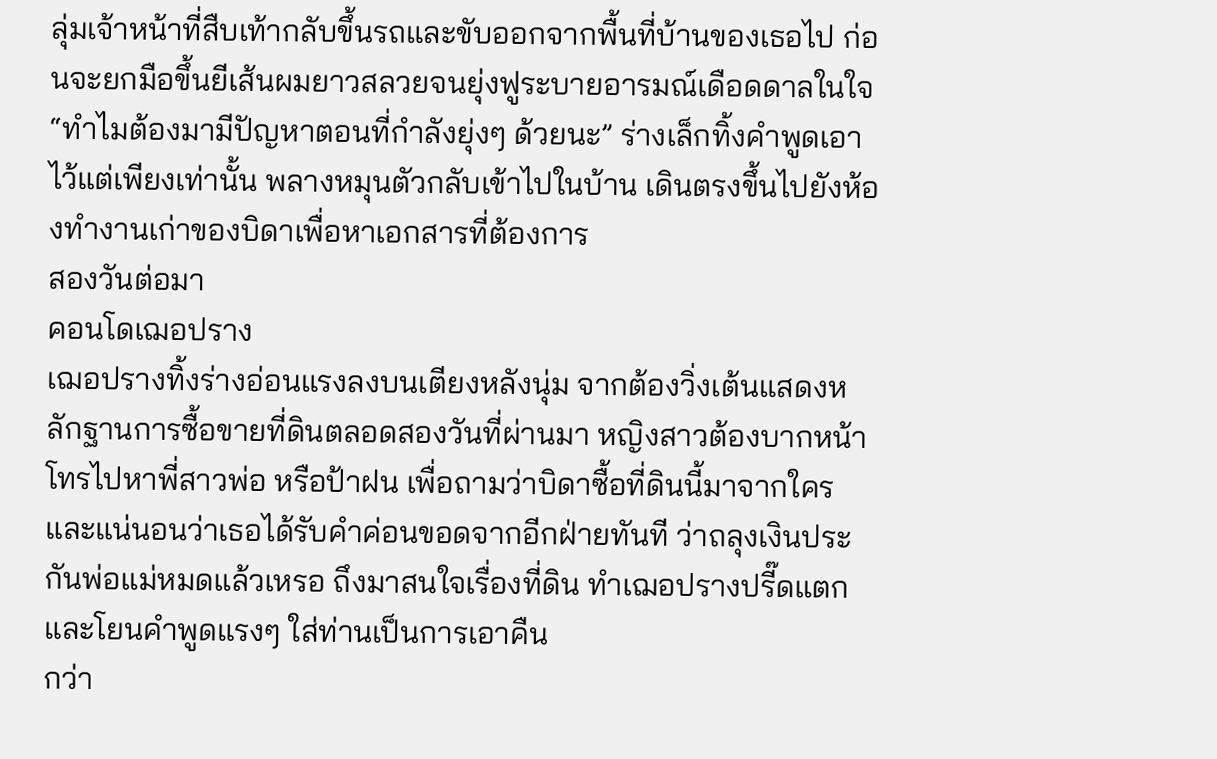ลุ่มเจ้าหน้าที่สืบเท้ากลับขึ้นรถและขับออกจากพื้นที่บ้านของเธอไป ก่อนจะยกมือขึ้นยีเส้นผมยาวสลวยจนยุ่งฟูระบายอารมณ์เดือดดาลในใจ
“ทำไมต้องมามีปัญหาตอนที่กำลังยุ่งๆ ด้วยนะ” ร่างเล็กทิ้งคำพูดเอาไว้แต่เพียงเท่านั้น พลางหมุนตัวกลับเข้าไปในบ้าน เดินตรงขึ้นไปยังห้องทำงานเก่าของบิดาเพื่อหาเอกสารที่ต้องการ
สองวันต่อมา
คอนโดเฌอปราง
เฌอปรางทิ้งร่างอ่อนแรงลงบนเตียงหลังนุ่ม จากต้องวิ่งเต้นแสดงหลักฐานการซื้อขายที่ดินตลอดสองวันที่ผ่านมา หญิงสาวต้องบากหน้าโทรไปหาพี่สาวพ่อ หรือป้าฝน เพื่อถามว่าบิดาซื้อที่ดินนี้มาจากใคร และแน่นอนว่าเธอได้รับคำค่อนขอดจากอีกฝ่ายทันที ว่าถลุงเงินประกันพ่อแม่หมดแล้วเหรอ ถึงมาสนใจเรื่องที่ดิน ทำเฌอปรางปรี๊ดแตกและโยนคำพูดแรงๆ ใส่ท่านเป็นการเอาคืน
กว่า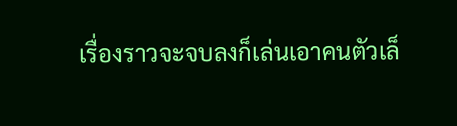เรื่องราวจะจบลงก็เล่นเอาคนตัวเล็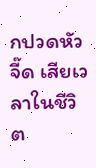กปวดหัวจี๊ด เสียเวลาในชีวิต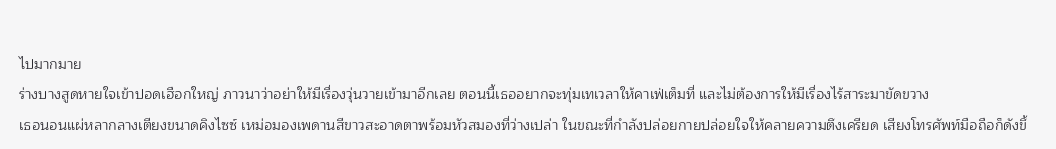ไปมากมาย
ร่างบางสูดหายใจเข้าปอดเฮือกใหญ่ ภาวนาว่าอย่าให้มีเรื่องวุ่นวายเข้ามาอีกเลย ตอนนี้เธออยากจะทุ่มเทเวลาให้คาเฟ่เต็มที่ และไม่ต้องการให้มีเรื่องไร้สาระมาขัดขวาง
เธอนอนแผ่หลากลางเตียงขนาดคิงไซซ์ เหม่อมองเพดานสีขาวสะอาดตาพร้อมหัวสมองที่ว่างเปล่า ในขณะที่กำลังปล่อยกายปล่อยใจให้คลายความตึงเครียด เสียงโทรศัพท์มือถือก็ดังขึ้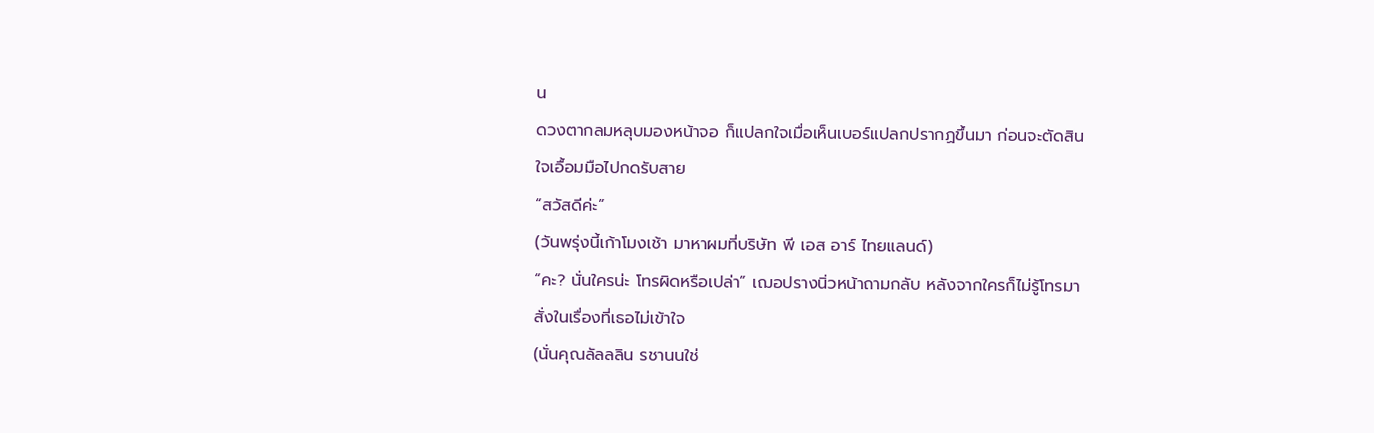น
ดวงตากลมหลุบมองหน้าจอ ก็แปลกใจเมื่อเห็นเบอร์แปลกปรากฏขึ้นมา ก่อนจะตัดสินใจเอื้อมมือไปกดรับสาย
“สวัสดีค่ะ”
(วันพรุ่งนี้เก้าโมงเช้า มาหาผมที่บริษัท พี เอส อาร์ ไทยแลนด์)
“คะ? นั่นใครน่ะ โทรผิดหรือเปล่า” เฌอปรางนิ่วหน้าถามกลับ หลังจากใครก็ไม่รู้โทรมาสั่งในเรื่องที่เธอไม่เข้าใจ
(นั่นคุณลัลลลิน รชานนใช่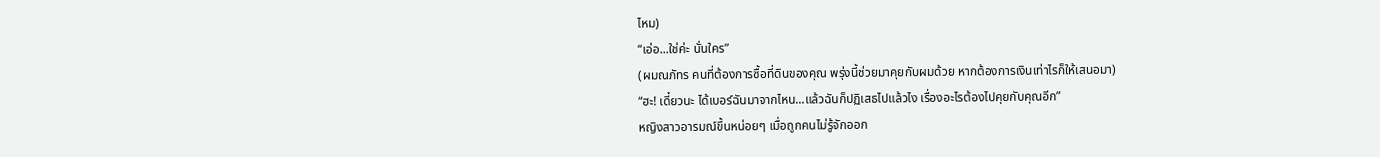ไหม)
“เอ่อ...ใช่ค่ะ นั่นใคร”
(ผมณภัทร คนที่ต้องการซื้อที่ดินของคุณ พรุ่งนี้ช่วยมาคุยกับผมด้วย หากต้องการเงินเท่าไรก็ให้เสนอมา)
“ฮะ! เดี๋ยวนะ ได้เบอร์ฉันมาจากไหน...แล้วฉันก็ปฏิเสธไปแล้วไง เรื่องอะไรต้องไปคุยกับคุณอีก”
หญิงสาวอารมณ์ขึ้นหน่อยๆ เมื่อถูกคนไม่รู้จักออก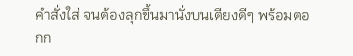คำสั่งใส่ จนต้องลุกขึ้นมานั่งบนเตียงดีๆ พร้อมตอกก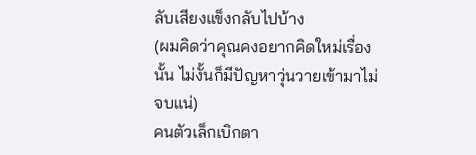ลับเสียงแข็งกลับไปบ้าง
(ผมคิดว่าคุณคงอยากคิดใหม่เรื่องนั้น ไม่งั้นก็มีปัญหาวุ่นวายเข้ามาไม่จบแน่)
คนตัวเล็กเบิกตา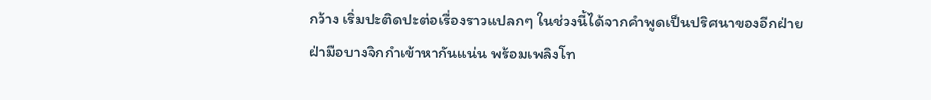กว้าง เริ่มปะติดปะต่อเรื่องราวแปลกๆ ในช่วงนี้ได้จากคำพูดเป็นปริศนาของอีกฝ่าย
ฝ่ามือบางจิกกำเข้าหากันแน่น พร้อมเพลิงโท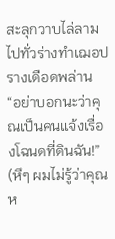สะลุกวาบไล่ลามไปทั่วร่างทำเฌอปรางเดือดพล่าน
“อย่าบอกนะว่าคุณเป็นคนแจ้งเรื่องโฉนดที่ดินฉัน!”
(หึๆ ผมไม่รู้ว่าคุณห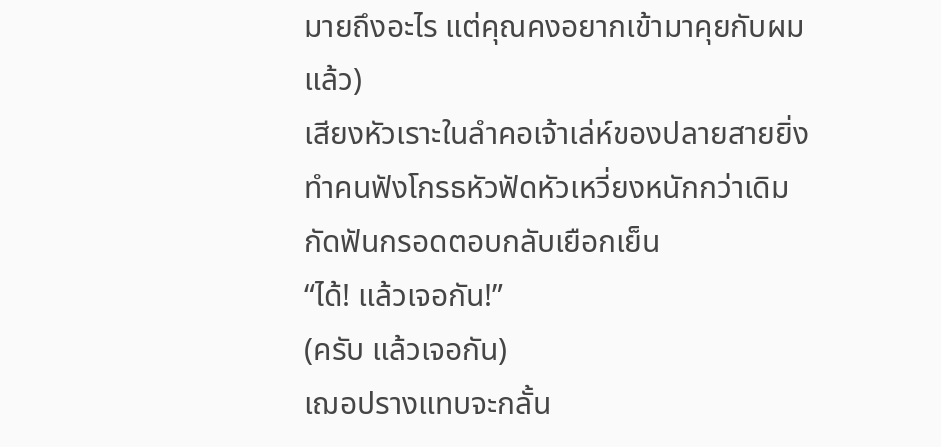มายถึงอะไร แต่คุณคงอยากเข้ามาคุยกับผมแล้ว)
เสียงหัวเราะในลำคอเจ้าเล่ห์ของปลายสายยิ่งทำคนฟังโกรธหัวฟัดหัวเหวี่ยงหนักกว่าเดิม กัดฟันกรอดตอบกลับเยือกเย็น
“ได้! แล้วเจอกัน!”
(ครับ แล้วเจอกัน)
เฌอปรางแทบจะกลั้น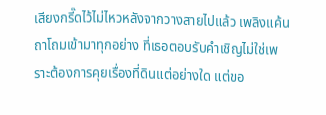เสียงกรี๊ดไว้ไม่ไหวหลังจากวางสายไปแล้ว เพลิงแค้นถาโถมเข้ามาทุกอย่าง ที่เธอตอบรับคำเชิญไม่ใช่เพราะต้องการคุยเรื่องที่ดินแต่อย่างใด แต่ขอ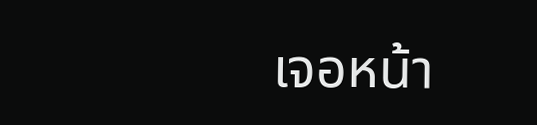เจอหน้า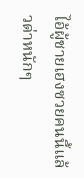ไอ้ผู้ชายเฮงซวยคนนี้แล้วด่าหนักๆ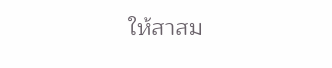ให้สาสม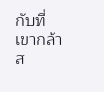กับที่เขากล้าส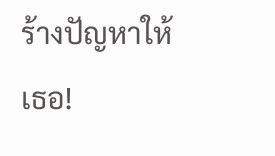ร้างปัญหาให้เธอ!